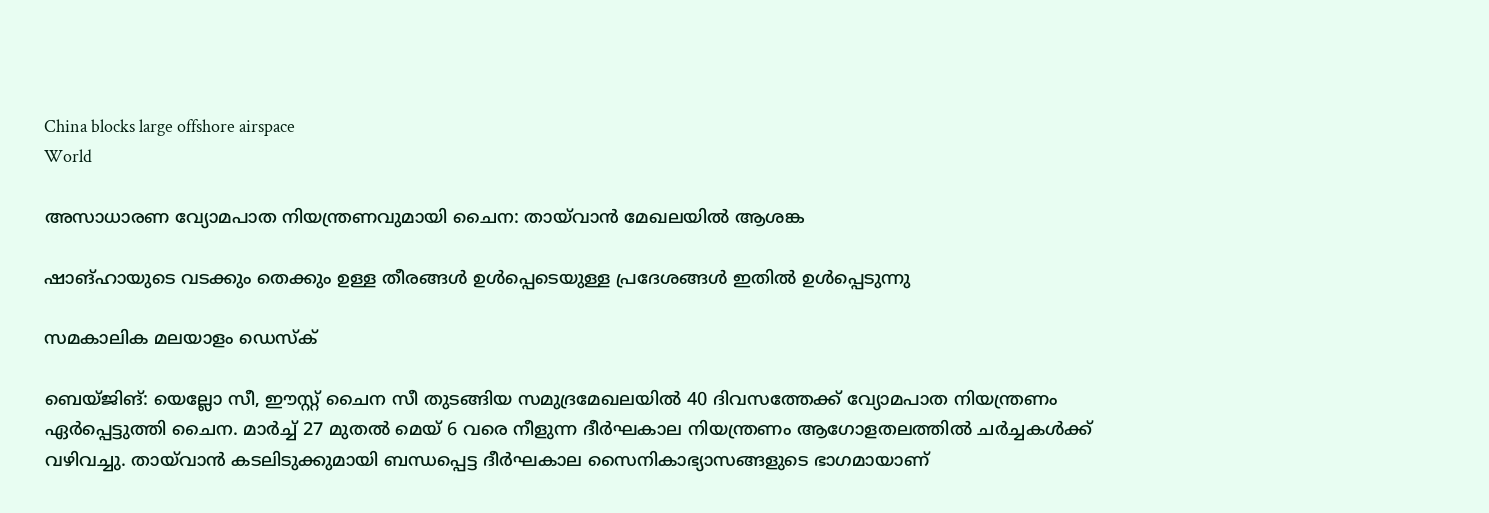China blocks large offshore airspace
World

അസാധാരണ വ്യോമപാത നിയന്ത്രണവുമായി ചൈന: തായ്‌വാന്‍ മേഖലയില്‍ ആശങ്ക

ഷാങ്ഹായുടെ വടക്കും തെക്കും ഉള്ള തീരങ്ങള്‍ ഉള്‍പ്പെടെയുള്ള പ്രദേശങ്ങള്‍ ഇതില്‍ ഉള്‍പ്പെടുന്നു

സമകാലിക മലയാളം ഡെസ്ക്

ബെയ്ജിങ്: യെല്ലോ സീ, ഈസ്റ്റ് ചൈന സീ തുടങ്ങിയ സമുദ്രമേഖലയില്‍ 40 ദിവസത്തേക്ക് വ്യോമപാത നിയന്ത്രണം ഏര്‍പ്പെട്ടുത്തി ചൈന. മാര്‍ച്ച് 27 മുതല്‍ മെയ് 6 വരെ നീളുന്ന ദീര്‍ഘകാല നിയന്ത്രണം ആഗോളതലത്തില്‍ ചര്‍ച്ചകള്‍ക്ക് വഴിവച്ചു. തായ്‌വാന്‍ കടലിടുക്കുമായി ബന്ധപ്പെട്ട ദീര്‍ഘകാല സൈനികാഭ്യാസങ്ങളുടെ ഭാഗമായാണ്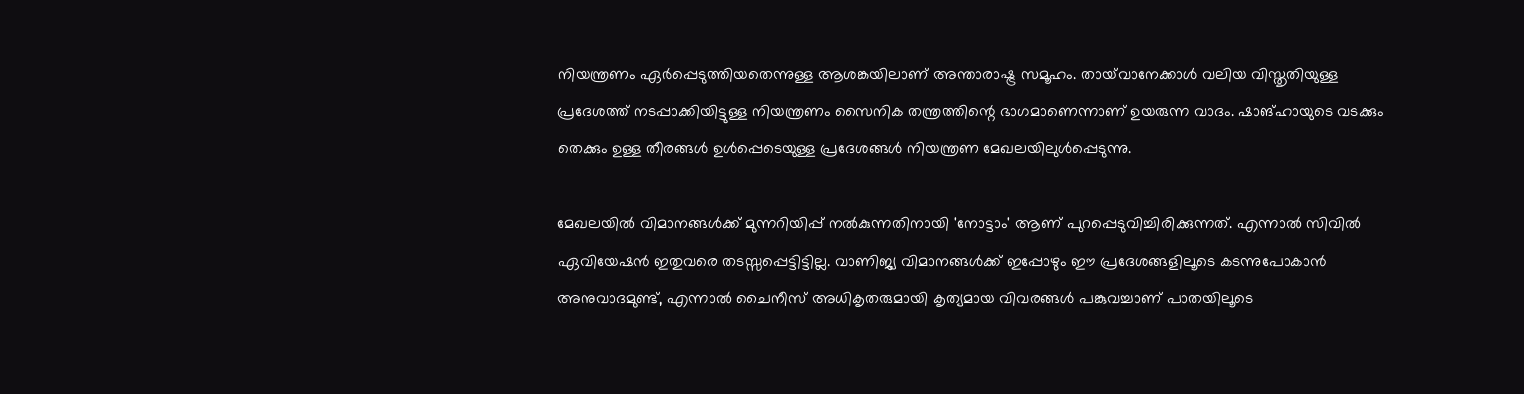നിയന്ത്രണം ഏര്‍പ്പെടുത്തിയതെന്നുള്ള ആശങ്കയിലാണ് അന്താരാഷ്ട്ര സമൂഹം. തായ്‌വാനേക്കാള്‍ വലിയ വിസ്തൃതിയുള്ള പ്രദേശത്ത് നടപ്പാക്കിയിട്ടുള്ള നിയന്ത്രണം സൈനിക തന്ത്രത്തിന്റെ ഭാഗമാണെന്നാണ് ഉയരുന്ന വാദം. ഷാങ്ഹായുടെ വടക്കും തെക്കും ഉള്ള തീരങ്ങള്‍ ഉള്‍പ്പെടെയുള്ള പ്രദേശങ്ങള്‍ നിയന്ത്രണ മേഖലയിലുള്‍പ്പെടുന്നു.

മേഖലയില്‍ വിമാനങ്ങള്‍ക്ക് മുന്നറിയിപ്പ് നല്‍കുന്നതിനായി 'നോട്ടാം' ആണ് പുറപ്പെടുവിച്ചിരിക്കുന്നത്. എന്നാല്‍ സിവില്‍ ഏവിയേഷന്‍ ഇതുവരെ തടസ്സപ്പെട്ടിട്ടില്ല. വാണിജ്യ വിമാനങ്ങള്‍ക്ക് ഇപ്പോഴും ഈ പ്രദേശങ്ങളിലൂടെ കടന്നുപോകാന്‍ അനുവാദമുണ്ട്, എന്നാല്‍ ചൈനീസ് അധികൃതരുമായി കൃത്യമായ വിവരങ്ങള്‍ പങ്കുവച്ചാണ് പാതയിലൂടെ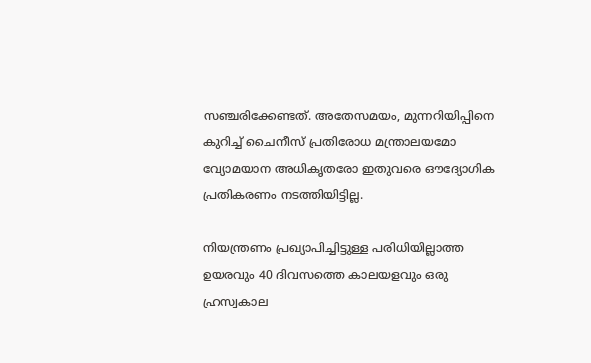സഞ്ചരിക്കേണ്ടത്. അതേസമയം, മുന്നറിയിപ്പിനെ കുറിച്ച് ചൈനീസ് പ്രതിരോധ മന്ത്രാലയമോ വ്യോമയാന അധികൃതരോ ഇതുവരെ ഔദ്യോഗിക പ്രതികരണം നടത്തിയിട്ടില്ല.

നിയന്ത്രണം പ്രഖ്യാപിച്ചിട്ടുള്ള പരിധിയില്ലാത്ത ഉയരവും 40 ദിവസത്തെ കാലയളവും ഒരു ഹ്രസ്വകാല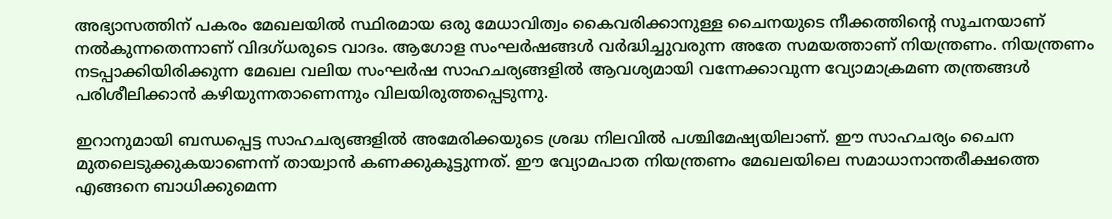അഭ്യാസത്തിന് പകരം മേഖലയില്‍ സ്ഥിരമായ ഒരു മേധാവിത്വം കൈവരിക്കാനുള്ള ചൈനയുടെ നീക്കത്തിന്റെ സൂചനയാണ് നല്‍കുന്നതെന്നാണ് വിദഗ്ധരുടെ വാദം. ആഗോള സംഘര്‍ഷങ്ങള്‍ വര്‍ദ്ധിച്ചുവരുന്ന അതേ സമയത്താണ് നിയന്ത്രണം. നിയന്ത്രണം നടപ്പാക്കിയിരിക്കുന്ന മേഖല വലിയ സംഘര്‍ഷ സാഹചര്യങ്ങളില്‍ ആവശ്യമായി വന്നേക്കാവുന്ന വ്യോമാക്രമണ തന്ത്രങ്ങള്‍ പരിശീലിക്കാന്‍ കഴിയുന്നതാണെന്നും വിലയിരുത്തപ്പെടുന്നു.

ഇറാനുമായി ബന്ധപ്പെട്ട സാഹചര്യങ്ങളില്‍ അമേരിക്കയുടെ ശ്രദ്ധ നിലവില്‍ പശ്ചിമേഷ്യയിലാണ്. ഈ സാഹചര്യം ചൈന മുതലെടുക്കുകയാണെന്ന് തായ്വാന്‍ കണക്കുകൂട്ടുന്നത്. ഈ വ്യോമപാത നിയന്ത്രണം മേഖലയിലെ സമാധാനാന്തരീക്ഷത്തെ എങ്ങനെ ബാധിക്കുമെന്ന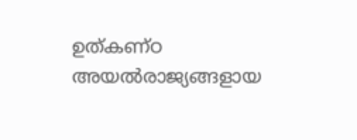ഉത്കണ്ഠ അയല്‍രാജ്യങ്ങളായ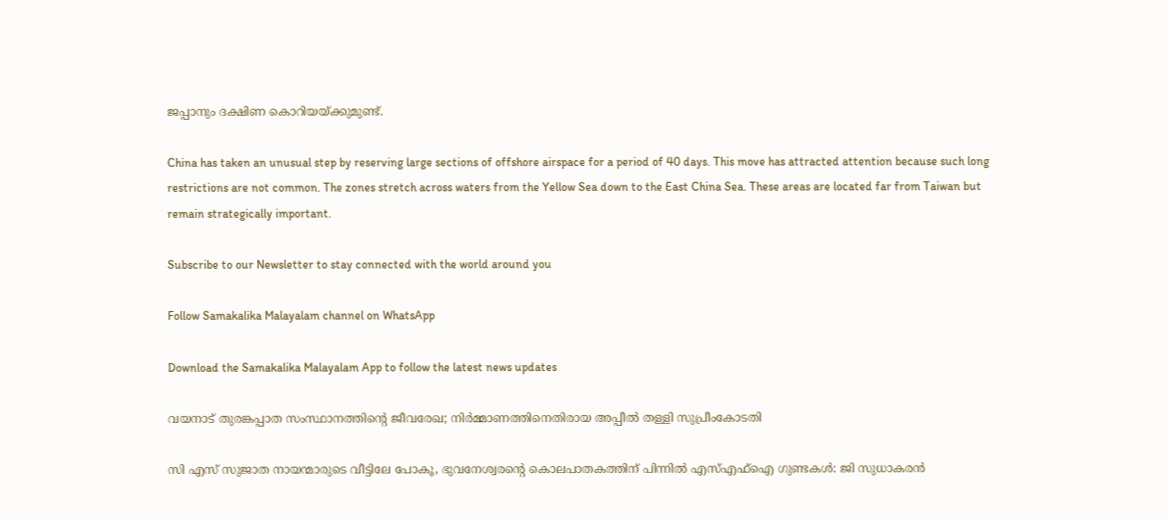ജപ്പാനും ദക്ഷിണ കൊറിയയ്ക്കുമുണ്ട്.

China has taken an unusual step by reserving large sections of offshore airspace for a period of 40 days. This move has attracted attention because such long restrictions are not common. The zones stretch across waters from the Yellow Sea down to the East China Sea. These areas are located far from Taiwan but remain strategically important.

Subscribe to our Newsletter to stay connected with the world around you

Follow Samakalika Malayalam channel on WhatsApp

Download the Samakalika Malayalam App to follow the latest news updates

വയനാട് തുരങ്കപ്പാത സംസ്ഥാനത്തിന്റെ ജീവരേഖ; നിര്‍മ്മാണത്തിനെതിരായ അപ്പീല്‍ തള്ളി സുപ്രീംകോടതി

സി എസ് സുജാത നായന്മാരുടെ വീട്ടിലേ പോകൂ, ഭുവനേശ്വരന്റെ കൊലപാതകത്തിന് പിന്നില്‍ എസ്എഫ്‌ഐ ഗുണ്ടകള്‍: ജി സുധാകരന്‍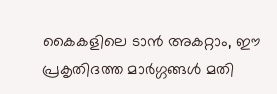കൈകളിലെ ടാൻ അകറ്റാം, ഈ പ്രകൃതിദത്ത മാർഗ്ഗങ്ങൾ മതി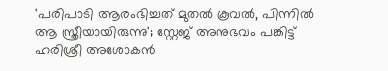'പരിപാടി ആരംഭിച്ചത് മുതല്‍ കൂവല്‍, പിന്നില്‍ ആ സ്ത്രീയായിരുന്നു'; സ്റ്റേജ് അനുഭവം പങ്കിട്ട് ഹരിശ്രീ അശോകന്‍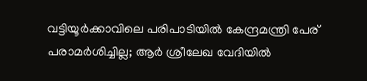വട്ടിയൂര്‍ക്കാവിലെ പരിപാടിയില്‍ കേന്ദ്രമന്ത്രി പേര് പരാമര്‍ശിച്ചില്ല; ആര്‍ ശ്രീലേഖ വേദിയില്‍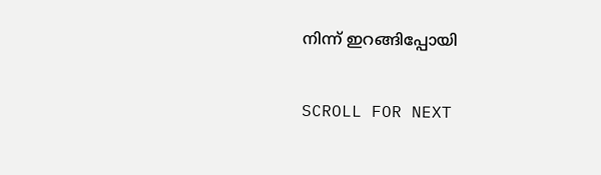നിന്ന് ഇറങ്ങിപ്പോയി

SCROLL FOR NEXT